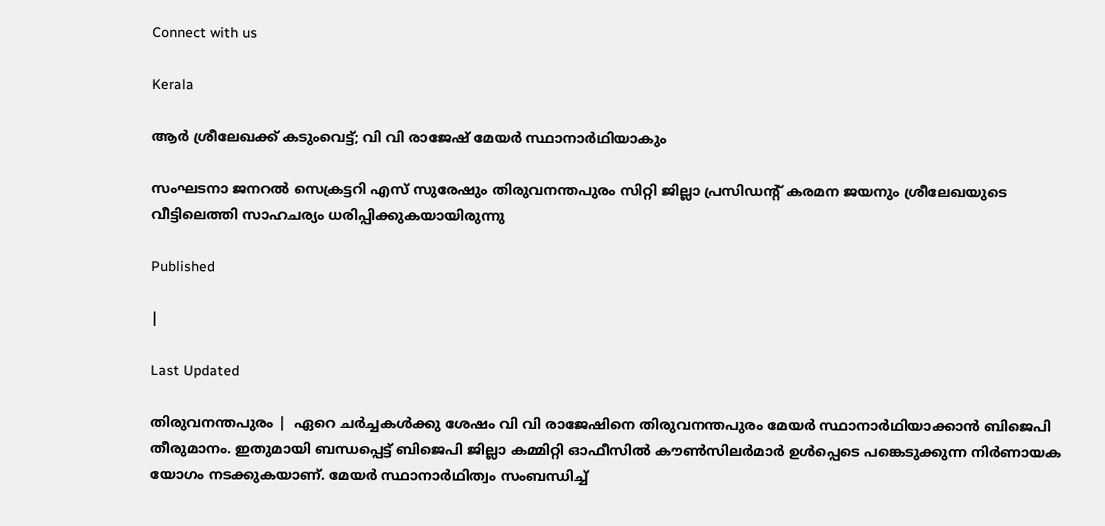Connect with us

Kerala

ആര്‍ ശ്രീലേഖക്ക് കടുംവെട്ട്; വി വി രാജേഷ് മേയര്‍ സ്ഥാനാര്‍ഥിയാകും

സംഘടനാ ജനറല്‍ സെക്രട്ടറി എസ് സുരേഷും തിരുവനന്തപുരം സിറ്റി ജില്ലാ പ്രസിഡന്റ് കരമന ജയനും ശ്രീലേഖയുടെ വീട്ടിലെത്തി സാഹചര്യം ധരിപ്പിക്കുകയായിരുന്നു

Published

|

Last Updated

തിരുവനന്തപുരം |  ഏറെ ചര്‍ച്ചകള്‍ക്കു ശേഷം വി വി രാജേഷിനെ തിരുവനന്തപുരം മേയര്‍ സ്ഥാനാര്‍ഥിയാക്കാന്‍ ബിജെപി തീരുമാനം. ഇതുമായി ബന്ധപ്പെട്ട് ബിജെപി ജില്ലാ കമ്മിറ്റി ഓഫീസില്‍ കൗണ്‍സിലര്‍മാര്‍ ഉള്‍പ്പെടെ പങ്കെടുക്കുന്ന നിര്‍ണായക യോഗം നടക്കുകയാണ്. മേയര്‍ സ്ഥാനാര്‍ഥിത്വം സംബന്ധിച്ച്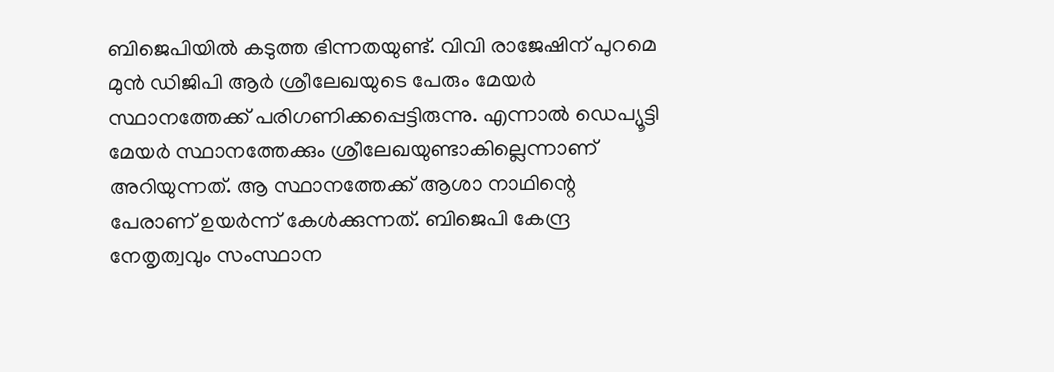ബിജെപിയില്‍ കടുത്ത ഭിന്നതയുണ്ട്. വിവി രാജേഷിന് പുറമെ മുന്‍ ഡിജിപി ആര്‍ ശ്രീലേഖയുടെ പേരും മേയര്‍ സ്ഥാനത്തേക്ക് പരിഗണിക്കപ്പെട്ടിരുന്നു. എന്നാല്‍ ഡെപ്യൂട്ടി മേയര്‍ സ്ഥാനത്തേക്കും ശ്രീലേഖയുണ്ടാകില്ലെന്നാണ് അറിയുന്നത്. ആ സ്ഥാനത്തേക്ക് ആശാ നാഥിന്റെ പേരാണ് ഉയര്‍ന്ന് കേള്‍ക്കുന്നത്. ബിജെപി കേന്ദ്ര നേതൃത്വവും സംസ്ഥാന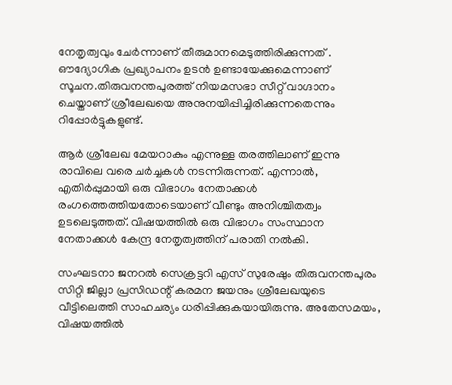നേതൃത്വവും ചേര്‍ന്നാണ് തീരുമാനമെടുത്തിരിക്കുന്നത് . ഔദ്യോഗിക പ്രഖ്യാപനം ഉടന്‍ ഉണ്ടായേക്കുമെന്നാണ് സൂചന.തിരുവനന്തപുരത്ത് നിയമസഭാ സീറ്റ് വാഗ്ദാനം ചെയ്താണ് ശ്രീലേഖയെ അനുനയിപ്പിച്ചിരിക്കുന്നതെന്നും റിപ്പോര്‍ട്ടുകളുണ്ട്.

ആര്‍ ശ്രീലേഖ മേയറാകും എന്നുള്ള തരത്തിലാണ് ഇന്നു രാവിലെ വരെ ചര്‍ച്ചകള്‍ നടന്നിരുന്നത്. എന്നാല്‍, എതിര്‍പ്പുമായി ഒരു വിഭാഗം നേതാക്കള്‍ രംഗത്തെത്തിയതോടെയാണ് വീണ്ടും അനിശ്ചിതത്വം ഉടലെടുത്തത്. വിഷയത്തില്‍ ഒരു വിഭാഗം സംസ്ഥാന നേതാക്കള്‍ കേന്ദ്ര നേതൃത്വത്തിന് പരാതി നല്‍കി.

സംഘടനാ ജനറല്‍ സെക്രട്ടറി എസ് സുരേഷും തിരുവനന്തപുരം സിറ്റി ജില്ലാ പ്രസിഡന്റ് കരമന ജയനും ശ്രീലേഖയുടെ വീട്ടിലെത്തി സാഹചര്യം ധരിപ്പിക്കുകയായിരുന്നു. അതേസമയം, വിഷയത്തില്‍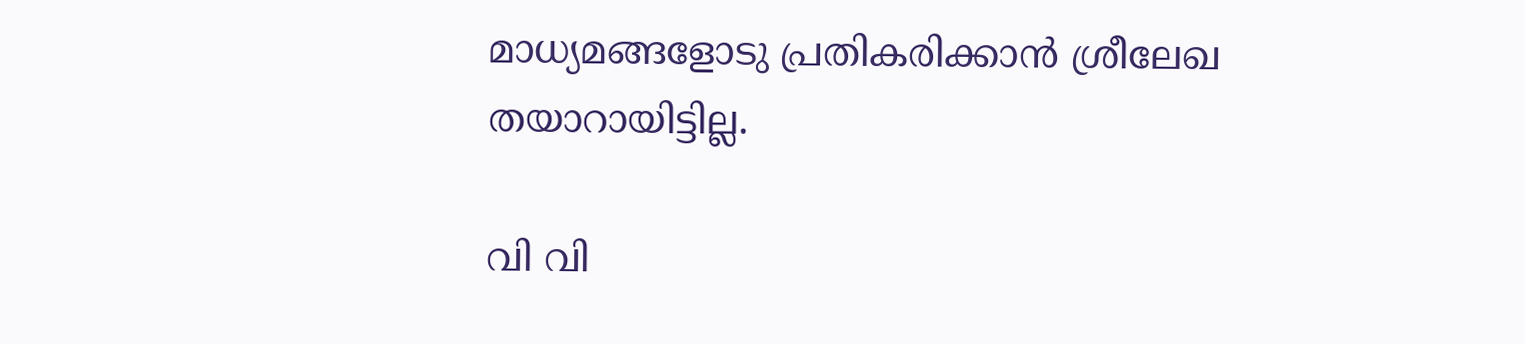മാധ്യമങ്ങളോടു പ്രതികരിക്കാന്‍ ശ്രീലേഖ തയാറായിട്ടില്ല.

വി വി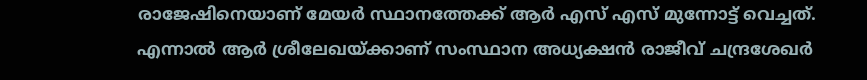രാജേഷിനെയാണ് മേയര്‍ സ്ഥാനത്തേക്ക് ആര്‍ എസ് എസ് മുന്നോട്ട് വെച്ചത്. എന്നാല്‍ ആര്‍ ശ്രീലേഖയ്ക്കാണ് സംസ്ഥാന അധ്യക്ഷന്‍ രാജീവ് ചന്ദ്രശേഖര്‍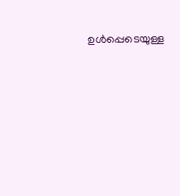ഉള്‍പ്പെടെയുള്ള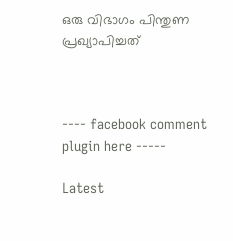ഒരു വിഭാഗം പിന്തുണ പ്രഖ്യാപിച്ചത്



---- facebook comment plugin here -----

Latest